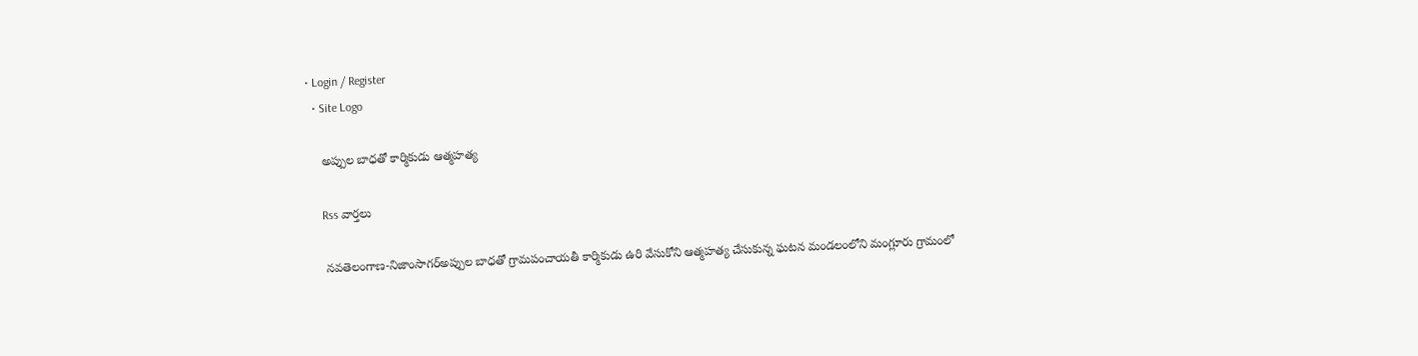• Login / Register
  • Site Logo

    అప్పుల బాధతో కార్మికుడు ఆత్మహత్య

    Rss వార్తలు

    నవతెలంగాణ-నిజాంసాగర్అప్పుల బాధతో గ్రామపంచాయతీ కార్మికుడు ఉరి వేసుకోని ఆత్మహత్య చేసుకున్న ఘటన మండలంలోని మంగ్లూరు గ్రామంలో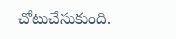చోటుచేసుకుంది.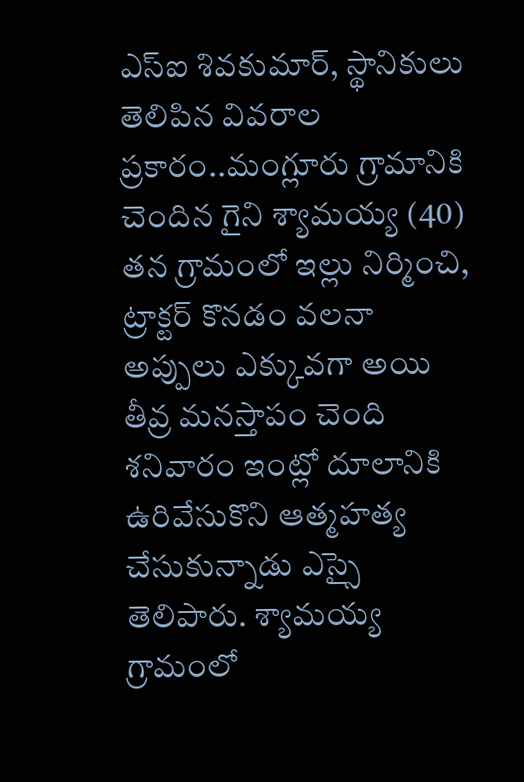ఎస్ఐ శివకుమార్, స్థానికులు తెలిపిన వివరాల ప్రకారం..మంగ్లూరు గ్రామానికి చెందిన గైని శ్యామయ్య (40) తన గ్రామంలో ఇల్లు నిర్మించి, ట్రాక్టర్ కొనడం వలనా అప్పులు ఎక్కువగా అయి తీవ్ర మనస్తాపం చెంది శనివారం ఇంట్లో దూలానికి ఉరివేసుకొని ఆత్మహత్య చేసుకున్నాడు ఎస్సై తెలిపారు. శ్యామయ్య గ్రామంలో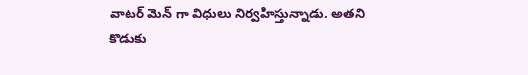వాటర్ మెన్ గా విధులు నిర్వహిస్తున్నాడు. అతని కొడుకు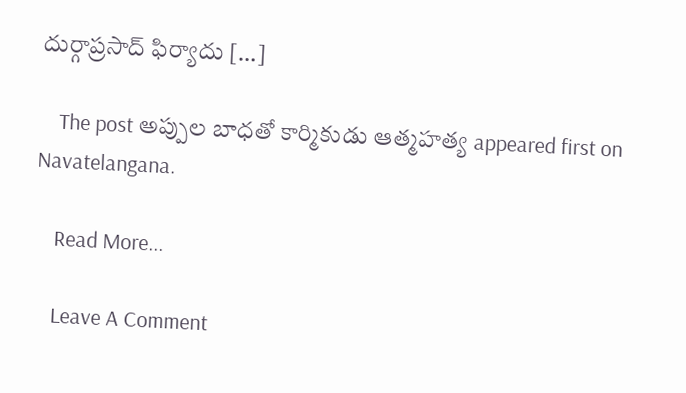దుర్గాప్రసాద్ ఫిర్యాదు […]

    The post అప్పుల బాధతో కార్మికుడు ఆత్మహత్య appeared first on Navatelangana.

    Read More...

    Leave A Comment